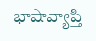భాషావ్యాప్తి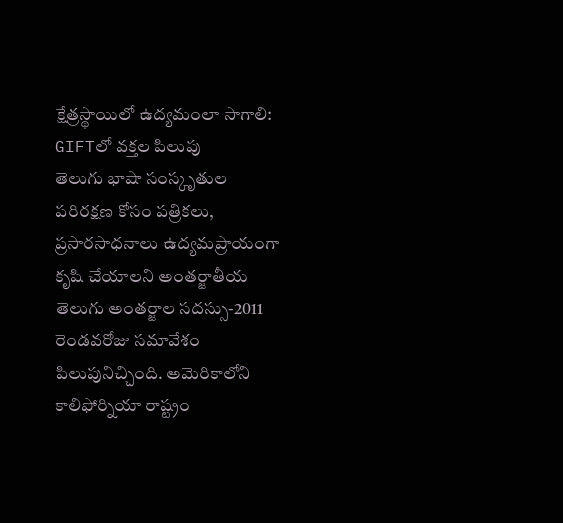క్షేత్రస్థాయిలో ఉద్యమంలా సాగాలి: GIFTలో వక్తల పిలుపు
తెలుగు భాషా సంస్కృతుల పరిరక్షణ కోసం పత్రికలు, ప్రసారసాధనాలు ఉద్యమప్రాయంగా కృషి చేయాలని అంతర్జాతీయ తెలుగు అంతర్జాల సదస్సు-2011 రెండవరోజు సమావేశం పిలుపునిచ్చింది. అమెరికాలోని కాలిఫోర్నియా రాష్ట్రం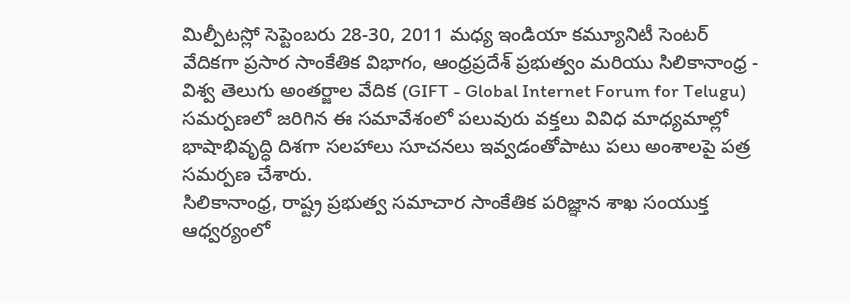మిల్పీటస్లో సెప్టెంబరు 28-30, 2011 మధ్య ఇండియా కమ్యూనిటీ సెంటర్ వేదికగా ప్రసార సాంకేతిక విభాగం, ఆంధ్రప్రదేశ్ ప్రభుత్వం మరియు సిలికానాంధ్ర - విశ్వ తెలుగు అంతర్జాల వేదిక (GIFT - Global Internet Forum for Telugu) సమర్పణలో జరిగిన ఈ సమావేశంలో పలువురు వక్తలు వివిధ మాధ్యమాల్లో భాషాభివృద్ధి దిశగా సలహాలు సూచనలు ఇవ్వడంతోపాటు పలు అంశాలపై పత్ర సమర్పణ చేశారు.
సిలికానాంధ్ర, రాష్ట్ర ప్రభుత్వ సమాచార సాంకేతిక పరిజ్ఞాన శాఖ సంయుక్త ఆధ్వర్యంలో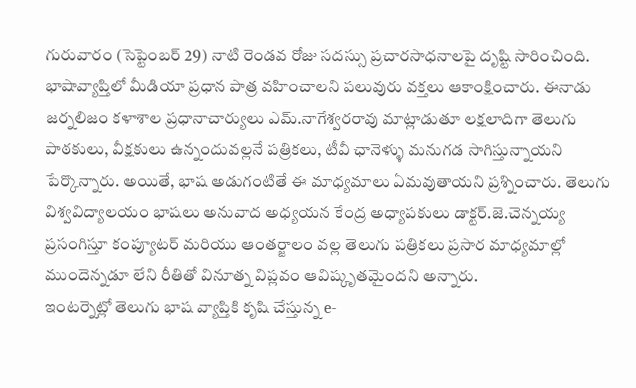గురువారం (సెప్టెంబర్ 29) నాటి రెండవ రోజు సదస్సు ప్రచారసాధనాలపై దృష్టి సారించింది. భాషావ్యాప్తిలో మీడియా ప్రధాన పాత్ర వహించాలని పలువురు వక్తలు ఆకాంక్షించారు. ఈనాడు జర్నలిజం కళాశాల ప్రధానాచార్యులు ఎమ్.నాగేశ్వరరావు మాట్లాడుతూ లక్షలాదిగా తెలుగు పాఠకులు, వీక్షకులు ఉన్నందువల్లనే పత్రికలు, టీవీ ఛానెళ్ళు మనుగడ సాగిస్తున్నాయని పేర్కొన్నారు. అయితే, భాష అడుగంటితే ఈ మాధ్యమాలు ఏమవుతాయని ప్రశ్నించారు. తెలుగు విశ్వవిద్యాలయం భాషలు అనువాద అధ్యయన కేంద్ర అధ్యాపకులు డాక్టర్.జె.చెన్నయ్య ప్రసంగిస్తూ కంప్యూటర్ మరియు ఆంతర్జాలం వల్ల తెలుగు పత్రికలు ప్రసార మాధ్యమాల్లో ముందెన్నడూ లేని రీతితో వినూత్న విప్లవం ఆవిష్కృతమైందని అన్నారు.
ఇంటర్నెట్లో తెలుగు భాష వ్యాప్తికి కృషి చేస్తున్న e-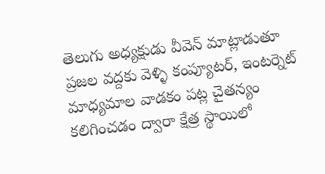తెలుగు అధ్యక్షుడు వీవెన్ మాట్లాడుతూ ప్రజల వద్దకు వెళ్ళి కంప్యూటర్, ఇంటర్నెట్ మాధ్యమాల వాడకం పట్ల చైతన్యం కలిగించడం ద్వారా క్షేత్ర స్థాయిలో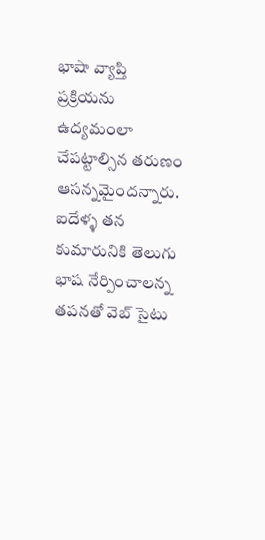భాషా వ్యాప్తి ప్రక్రియను ఉద్యమంలా చేపట్టాల్సిన తరుణం ఆసన్నమైందన్నారు. ఐదేళ్ళ తన కుమారునికి తెలుగు భాష నేర్పించాలన్న తపనతో వెబ్ సైటు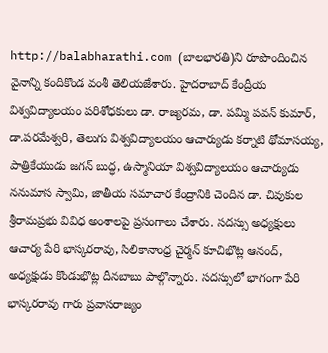http://balabharathi.com (బాలభారతి)ని రూపొందించిన వైనాన్ని కందికొండ వంశీ తెలియజేశారు. హైదరాబాద్ కేంద్రీయ విశ్వవిద్యాలయం పరిశోధకులు డా. రాజ్యరమ, డా. పమ్మి పవన్ కుమార్, డా.పరమేశ్వరి, తెలుగు విశ్వవిద్యాలయం ఆచార్యుడు కర్నాటి థోమాసయ్య, పాత్రికేయుడు జగన్ బుద్ధ, ఉస్మానియా విశ్వవిద్యాలయం ఆచార్యుడు ననుమాస స్వామి, జాతీయ సమాచార కేంద్రానికి చెందిన డా. చివుకుల శ్రీరామప్రభు వివిధ అంశాలపై ప్రసంగాలు చేశారు. సదస్సు అధ్యక్షులు ఆచార్య పేరి భాస్కరరావు, సిలికానాంధ్ర చైర్మన్ కూచిభొట్ల ఆనంద్, అధ్యక్షుడు కొండుభొట్ల దీనబాబు పాల్గొన్నారు. సదస్సులో భాగంగా పేరి భాస్కరరావు గారు ప్రవాసరాజ్యం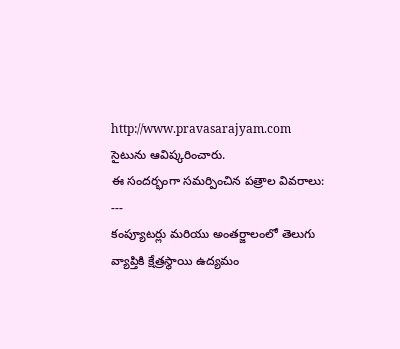http://www.pravasarajyam.com సైటును ఆవిష్కరించారు.
ఈ సందర్భంగా సమర్పించిన పత్రాల వివరాలు:
---
కంప్యూటర్లు మరియు అంతర్జాలంలో తెలుగు వ్యాప్తికి క్షేత్రస్థాయి ఉద్యమం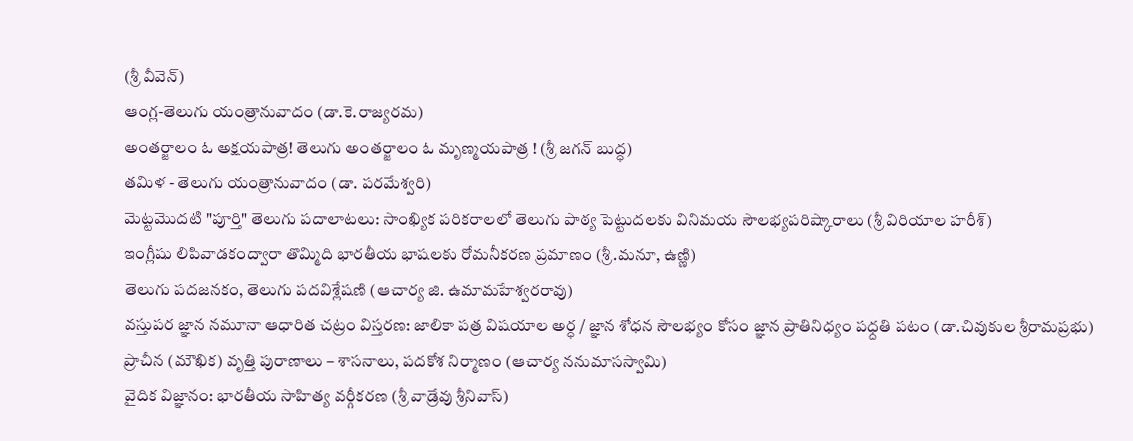(శ్రీ వీవెన్)
ఆంగ్ల-తెలుగు యంత్రానువాదం (డా.కె.రాజ్యరమ)
అంతర్జాలం ఓ అక్షయపాత్ర! తెలుగు అంతర్జాలం ఓ మృణ్మయపాత్ర ! (శ్రీ జగన్ బుద్ధ)
తమిళ - తెలుగు యంత్రానువాదం (డా. పరమేశ్వరి)
మెట్టమొదటి "పూర్తి" తెలుగు పదాలాటలు: సాంఖ్యిక పరికరాలలో తెలుగు పాఠ్య పెట్టుదలకు వినిమయ సౌలభ్యపరిష్కారాలు (శ్రీ విరియాల హరీశ్)
ఇంగ్లీషు లిపివాడకంద్వారా తొమ్మిది భారతీయ భాషలకు రోమనీకరణ ప్రమాణం (శ్రీ.మనూ, ఉణ్ణి)
తెలుగు పదజనకం, తెలుగు పదవిశ్లేషణి (ఆచార్య జి. ఉమామహేశ్వరరావు)
వస్తుపర జ్ఞాన నమూనా ఆధారిత చట్రం విస్తరణ: జాలికా పత్ర విషయాల అర్ధ / జ్ఞాన శోధన సౌలభ్యం కోసం జ్ఞాన ప్రాతినిధ్యం పధ్దతి పటం (డా.చివుకుల శ్రీరామప్రభు)
ప్రాచీన (మౌఖిక) వృత్తి పురాణాలు – శాసనాలు, పదకోశ నిర్మాణం (ఆచార్య ననుమాసస్వామి)
వైదిక విజ్ఞానం: భారతీయ సాహిత్య వర్గీకరణ (శ్రీ వాడ్రేవు శ్రీనివాస్)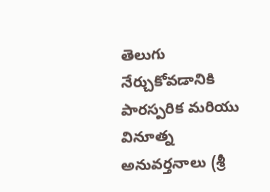తెలుగు నేర్చుకోవడానికి పారస్పరిక మరియు వినూత్న అనువర్తనాలు (శ్రీ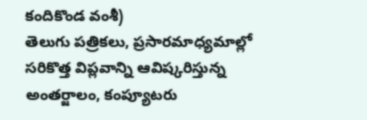కందికొండ వంశీ)
తెలుగు పత్రికలు, ప్రసారమాధ్యమాల్లో సరికొత్త విప్లవాన్ని ఆవిష్కరిస్తున్న అంతర్జాలం, కంప్యూటరు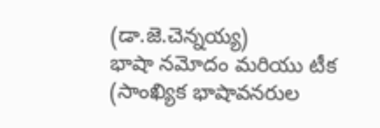(డా.జె.చెన్నయ్య)
భాషా నమోదం మరియు టీక (సాంఖ్యిక భాషావనరుల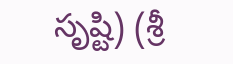సృష్టి) (శ్రీ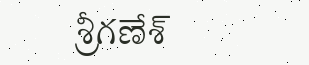శ్రీగణేశ్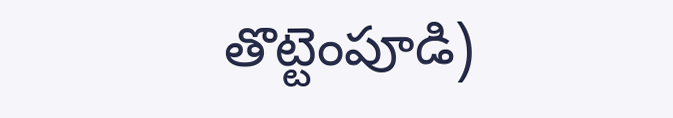తొట్టెంపూడి)